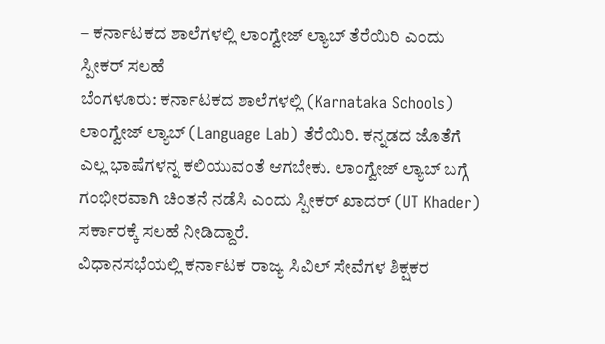– ಕರ್ನಾಟಕದ ಶಾಲೆಗಳಲ್ಲಿ ಲಾಂಗ್ವೇಜ್ ಲ್ಯಾಬ್ ತೆರೆಯಿರಿ ಎಂದು ಸ್ಪೀಕರ್ ಸಲಹೆ
ಬೆಂಗಳೂರು: ಕರ್ನಾಟಕದ ಶಾಲೆಗಳಲ್ಲಿ (Karnataka Schools) ಲಾಂಗ್ವೇಜ್ ಲ್ಯಾಬ್ (Language Lab) ತೆರೆಯಿರಿ. ಕನ್ನಡದ ಜೊತೆಗೆ ಎಲ್ಲ ಭಾಷೆಗಳನ್ನ ಕಲಿಯುವಂತೆ ಆಗಬೇಕು. ಲಾಂಗ್ವೇಜ್ ಲ್ಯಾಬ್ ಬಗ್ಗೆ ಗಂಭೀರವಾಗಿ ಚಿಂತನೆ ನಡೆಸಿ ಎಂದು ಸ್ಪೀಕರ್ ಖಾದರ್ (UT Khader) ಸರ್ಕಾರಕ್ಕೆ ಸಲಹೆ ನೀಡಿದ್ದಾರೆ.
ವಿಧಾನಸಭೆಯಲ್ಲಿ ಕರ್ನಾಟಕ ರಾಜ್ಯ ಸಿವಿಲ್ ಸೇವೆಗಳ ಶಿಕ್ಷಕರ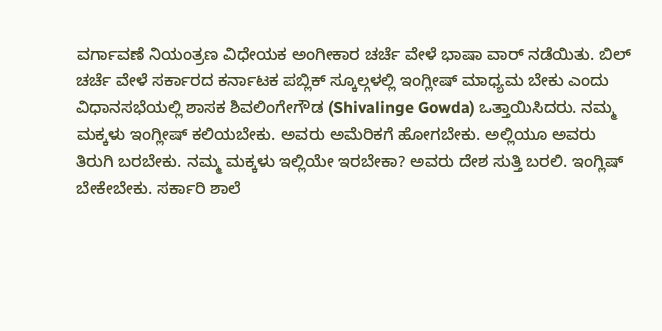ವರ್ಗಾವಣೆ ನಿಯಂತ್ರಣ ವಿಧೇಯಕ ಅಂಗೀಕಾರ ಚರ್ಚೆ ವೇಳೆ ಭಾಷಾ ವಾರ್ ನಡೆಯಿತು. ಬಿಲ್ ಚರ್ಚೆ ವೇಳೆ ಸರ್ಕಾರದ ಕರ್ನಾಟಕ ಪಬ್ಲಿಕ್ ಸ್ಕೂಲ್ಗಳಲ್ಲಿ ಇಂಗ್ಲೀಷ್ ಮಾಧ್ಯಮ ಬೇಕು ಎಂದು ವಿಧಾನಸಭೆಯಲ್ಲಿ ಶಾಸಕ ಶಿವಲಿಂಗೇಗೌಡ (Shivalinge Gowda) ಒತ್ತಾಯಿಸಿದರು. ನಮ್ಮ ಮಕ್ಕಳು ಇಂಗ್ಲೀಷ್ ಕಲಿಯಬೇಕು. ಅವರು ಅಮೆರಿಕಗೆ ಹೋಗಬೇಕು. ಅಲ್ಲಿಯೂ ಅವರು ತಿರುಗಿ ಬರಬೇಕು. ನಮ್ಮ ಮಕ್ಕಳು ಇಲ್ಲಿಯೇ ಇರಬೇಕಾ? ಅವರು ದೇಶ ಸುತ್ತಿ ಬರಲಿ. ಇಂಗ್ಲಿಷ್ ಬೇಕೇಬೇಕು. ಸರ್ಕಾರಿ ಶಾಲೆ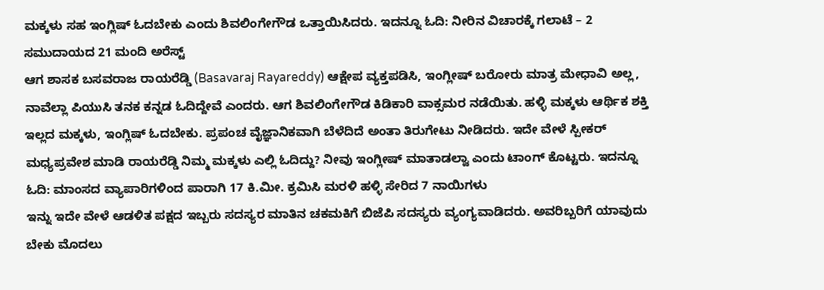ಮಕ್ಕಳು ಸಹ ಇಂಗ್ಲಿಷ್ ಓದಬೇಕು ಎಂದು ಶಿವಲಿಂಗೇಗೌಡ ಒತ್ತಾಯಿಸಿದರು. ಇದನ್ನೂ ಓದಿ: ನೀರಿನ ವಿಚಾರಕ್ಕೆ ಗಲಾಟೆ – 2 ಸಮುದಾಯದ 21 ಮಂದಿ ಅರೆಸ್ಟ್
ಆಗ ಶಾಸಕ ಬಸವರಾಜ ರಾಯರೆಡ್ಡಿ (Basavaraj Rayareddy) ಆಕ್ಷೇಪ ವ್ಯಕ್ತಪಡಿಸಿ, ಇಂಗ್ಲೀಷ್ ಬರೋರು ಮಾತ್ರ ಮೇಧಾವಿ ಅಲ್ಲ, ನಾವೆಲ್ಲಾ ಪಿಯುಸಿ ತನಕ ಕನ್ನಡ ಓದಿದ್ದೇವೆ ಎಂದರು. ಆಗ ಶಿವಲಿಂಗೇಗೌಡ ಕಿಡಿಕಾರಿ ವಾಕ್ಸಮರ ನಡೆಯಿತು. ಹಳ್ಳಿ ಮಕ್ಕಳು ಆರ್ಥಿಕ ಶಕ್ತಿ ಇಲ್ಲದ ಮಕ್ಕಳು, ಇಂಗ್ಲಿಷ್ ಓದಬೇಕು. ಪ್ರಪಂಚ ವೈಜ್ಞಾನಿಕವಾಗಿ ಬೆಳೆದಿದೆ ಅಂತಾ ತಿರುಗೇಟು ನೀಡಿದರು. ಇದೇ ವೇಳೆ ಸ್ಪೀಕರ್ ಮಧ್ಯಪ್ರವೇಶ ಮಾಡಿ ರಾಯರೆಡ್ಡಿ ನಿಮ್ಮ ಮಕ್ಕಳು ಎಲ್ಲಿ ಓದಿದ್ದು? ನೀವು ಇಂಗ್ಲೀಷ್ ಮಾತಾಡಲ್ವಾ ಎಂದು ಟಾಂಗ್ ಕೊಟ್ಟರು. ಇದನ್ನೂ ಓದಿ: ಮಾಂಸದ ವ್ಯಾಪಾರಿಗಳಿಂದ ಪಾರಾಗಿ 17 ಕಿ.ಮೀ. ಕ್ರಮಿಸಿ ಮರಳಿ ಹಳ್ಳಿ ಸೇರಿದ 7 ನಾಯಿಗಳು
ಇನ್ನು ಇದೇ ವೇಳೆ ಆಡಳಿತ ಪಕ್ಷದ ಇಬ್ಬರು ಸದಸ್ಯರ ಮಾತಿನ ಚಕಮಕಿಗೆ ಬಿಜೆಪಿ ಸದಸ್ಯರು ವ್ಯಂಗ್ಯವಾಡಿದರು. ಅವರಿಬ್ಬರಿಗೆ ಯಾವುದು ಬೇಕು ಮೊದಲು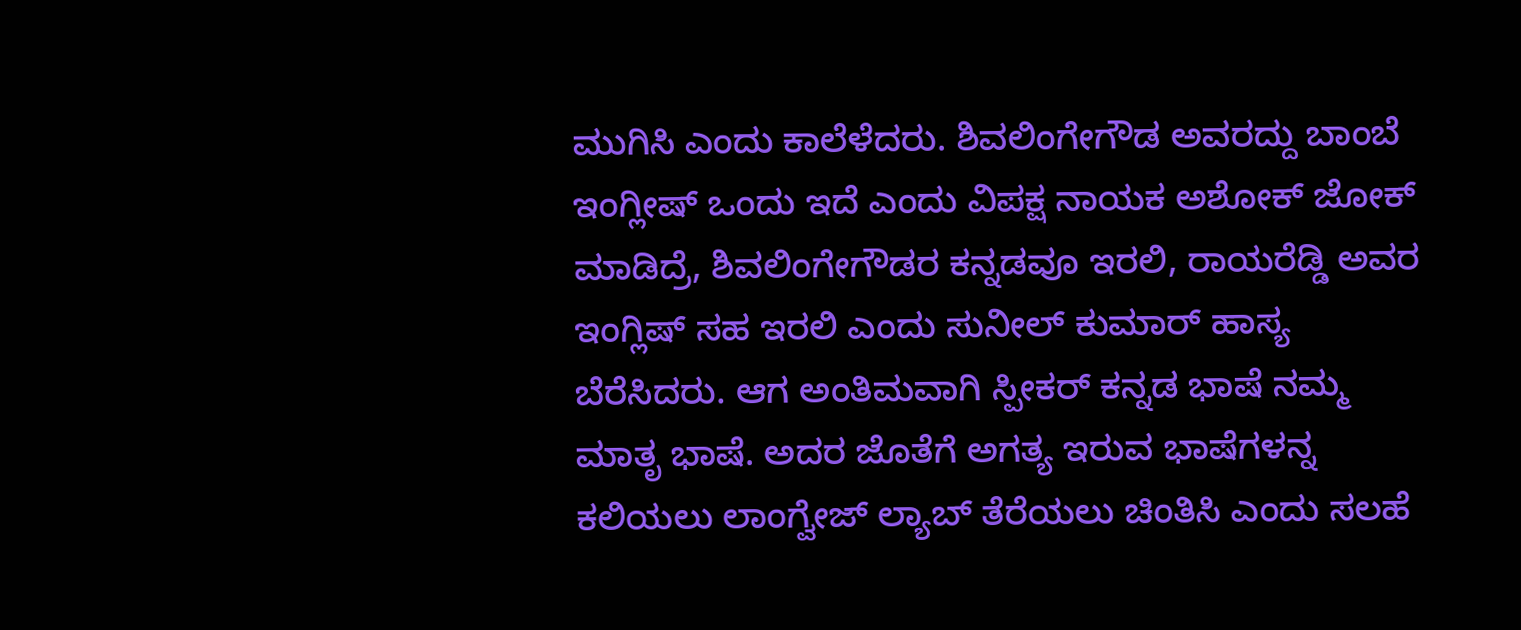ಮುಗಿಸಿ ಎಂದು ಕಾಲೆಳೆದರು. ಶಿವಲಿಂಗೇಗೌಡ ಅವರದ್ದು ಬಾಂಬೆ ಇಂಗ್ಲೀಷ್ ಒಂದು ಇದೆ ಎಂದು ವಿಪಕ್ಷ ನಾಯಕ ಅಶೋಕ್ ಜೋಕ್ ಮಾಡಿದ್ರೆ, ಶಿವಲಿಂಗೇಗೌಡರ ಕನ್ನಡವೂ ಇರಲಿ, ರಾಯರೆಡ್ಡಿ ಅವರ ಇಂಗ್ಲಿಷ್ ಸಹ ಇರಲಿ ಎಂದು ಸುನೀಲ್ ಕುಮಾರ್ ಹಾಸ್ಯ ಬೆರೆಸಿದರು. ಆಗ ಅಂತಿಮವಾಗಿ ಸ್ಪೀಕರ್ ಕನ್ನಡ ಭಾಷೆ ನಮ್ಮ ಮಾತೃ ಭಾಷೆ. ಅದರ ಜೊತೆಗೆ ಅಗತ್ಯ ಇರುವ ಭಾಷೆಗಳನ್ನ ಕಲಿಯಲು ಲಾಂಗ್ವೇಜ್ ಲ್ಯಾಬ್ ತೆರೆಯಲು ಚಿಂತಿಸಿ ಎಂದು ಸಲಹೆ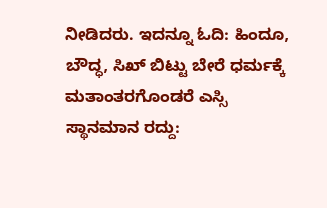ನೀಡಿದರು. ಇದನ್ನೂ ಓದಿ: ಹಿಂದೂ, ಬೌದ್ಧ, ಸಿಖ್ ಬಿಟ್ಟು ಬೇರೆ ಧರ್ಮಕ್ಕೆ ಮತಾಂತರಗೊಂಡರೆ ಎಸ್ಸಿ ಸ್ಥಾನಮಾನ ರದ್ದು: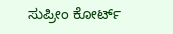ಸುಪ್ರೀಂ ಕೋರ್ಟ್